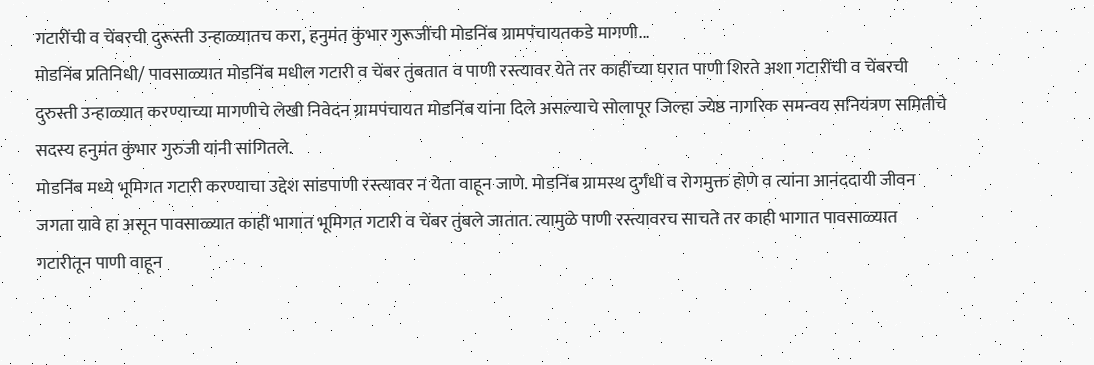गटारींची व चेंबरची दुरूस्ती उन्हाळ्यातच करा, हनुमंत कुंभार गुरूजींची मोडनिंब ग्रामपंचायतकडे मागणी...
मोडनिंब प्रतिनिधी/ पावसाळ्यात मोडनिंब मधील गटारी व चेंबर तुंबतात व पाणी रस्त्यावर येते तर काहींच्या घरात पाणी शिरते अशा गटारींची व चेंबरची दुरुस्ती उन्हाळ्यात करण्याच्या मागणीचे लेखी निवेदन ग्रामपंचायत मोडनिंब यांना दिले असल्याचे सोलापूर जिल्हा ज्येष्ठ नागरिक समन्वय सनियंत्रण समितीचे सदस्य हनुमंत कुंभार गुरुजी यांनी सांगितले.
मोडनिंब मध्ये भूमिगत गटारी करण्याचा उद्देश सांडपाणी रस्त्यावर न येता वाहून जाणे. मोडनिंब ग्रामस्थ दुर्गंधी व रोगमुक्त होणे व त्यांना आनंददायी जीवन जगता यावे हा असून पावसाळ्यात काही भागात भूमिगत गटारी व चेंबर तुंबले जातात. त्यामुळे पाणी रस्त्यावरच साचते तर काही भागात पावसाळ्यात गटारीतून पाणी वाहून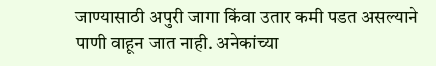जाण्यासाठी अपुरी जागा किंवा उतार कमी पडत असल्याने पाणी वाहून जात नाही. अनेकांच्या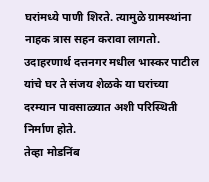घरांमध्ये पाणी शिरते. त्यामुळे ग्रामस्थांना नाहक त्रास सहन करावा लागतो. उदाहरणार्थ दत्तनगर मधील भास्कर पाटील यांचे घर ते संजय शेळके या घरांच्या दरम्यान पावसाळ्यात अशी परिस्थिती निर्माण होते.
तेव्हा मोडनिंब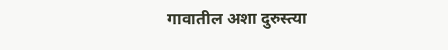गावातील अशा दुरुस्त्या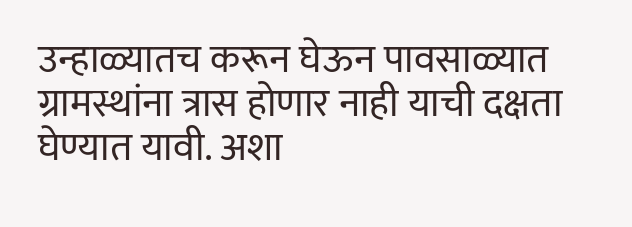उन्हाळ्यातच करून घेऊन पावसाळ्यात ग्रामस्थांना त्रास होणार नाही याची दक्षता घेण्यात यावी. अशा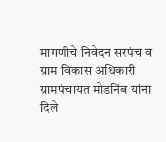मागणीचे निवेदन सरपंच व ग्राम विकास अधिकारी ग्रामपंचायत मोडनिंब यांना दिले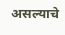असल्याचे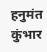हनुमंत कुंभार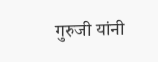गुरुजी यांनी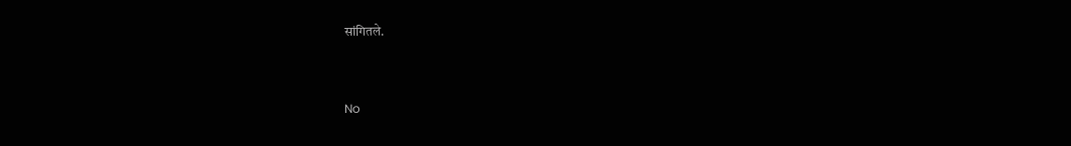सांगितले.


No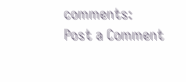comments:
Post a Comment